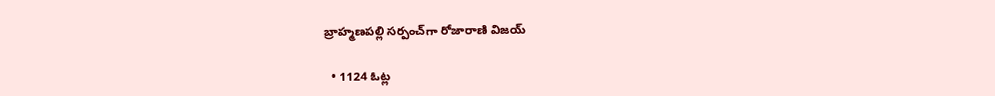బ్రాహ్మణపల్లి సర్పంచ్‌గా రోజారాణి విజయ్

  • 1124 ఓట్ల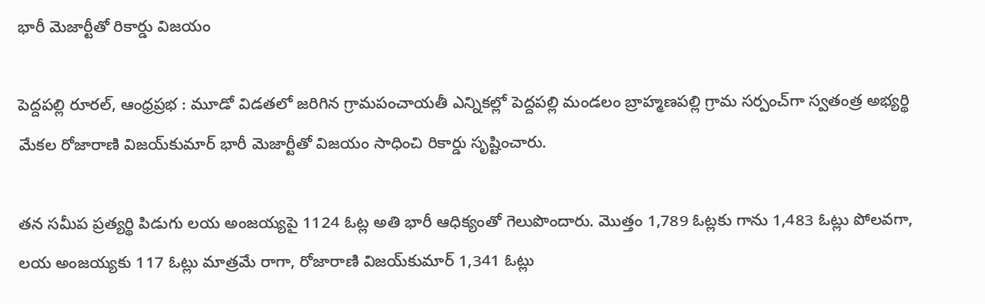భారీ మెజార్టీతో రికార్డు విజయం

పెద్దపల్లి రూరల్, ఆంధ్రప్రభ : మూడో విడతలో జరిగిన గ్రామపంచాయతీ ఎన్నికల్లో పెద్దపల్లి మండలం బ్రాహ్మణపల్లి గ్రామ సర్పంచ్‌గా స్వతంత్ర అభ్యర్థి మేకల రోజారాణి విజయ్‌కుమార్ భారీ మెజార్టీతో విజయం సాధించి రికార్డు సృష్టించారు.

తన సమీప ప్రత్యర్థి పిడుగు లయ అంజయ్యపై 1124 ఓట్ల అతి భారీ ఆధిక్యంతో గెలుపొందారు. మొత్తం 1,789 ఓట్లకు గాను 1,483 ఓట్లు పోలవగా, లయ అంజయ్యకు 117 ఓట్లు మాత్రమే రాగా, రోజారాణి విజయ్‌కుమార్ 1,341 ఓట్లు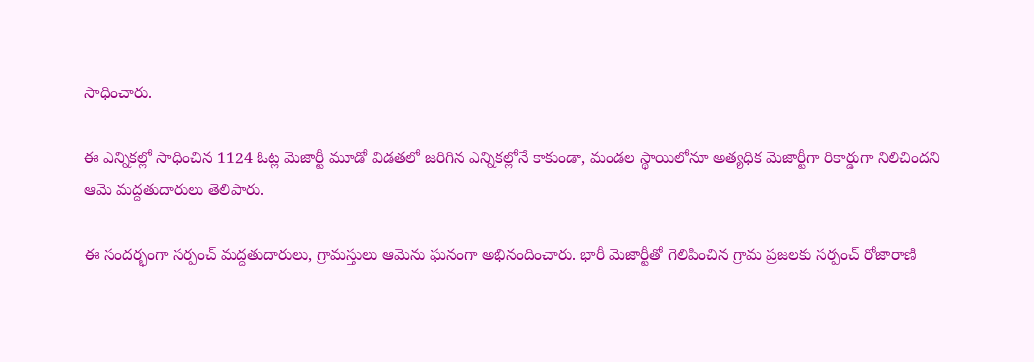సాధించారు.

ఈ ఎన్నికల్లో సాధించిన 1124 ఓట్ల మెజార్టీ మూడో విడతలో జరిగిన ఎన్నికల్లోనే కాకుండా, మండల స్థాయిలోనూ అత్యధిక మెజార్టీగా రికార్డుగా నిలిచిందని ఆమె మద్దతుదారులు తెలిపారు.

ఈ సందర్భంగా సర్పంచ్ మద్దతుదారులు, గ్రామస్తులు ఆమెను ఘనంగా అభినందించారు. భారీ మెజార్టీతో గెలిపించిన గ్రామ ప్రజలకు సర్పంచ్ రోజారాణి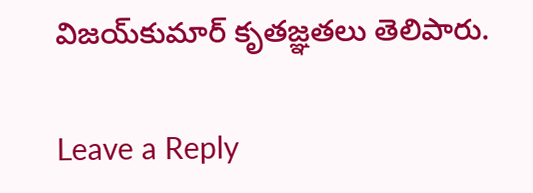విజయ్‌కుమార్ కృతజ్ఞతలు తెలిపారు.

Leave a Reply